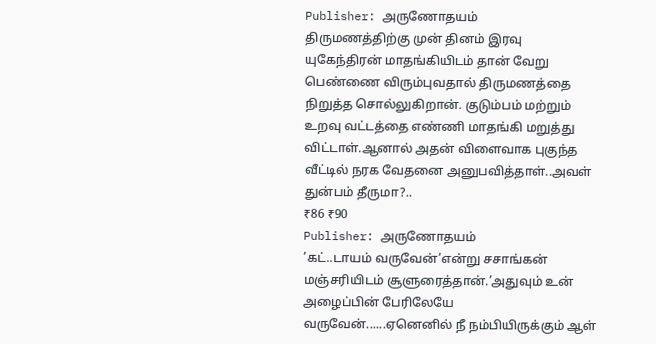Publisher: அருணோதயம்
திருமணத்திற்கு முன் தினம் இரவு யுகேந்திரன் மாதங்கியிடம் தான் வேறு பெண்ணை விரும்புவதால் திருமணத்தை நிறுத்த சொல்லுகிறான். குடும்பம் மற்றும் உறவு வட்டத்தை எண்ணி மாதங்கி மறுத்து விட்டாள்.ஆனால் அதன் விளைவாக புகுந்த வீட்டில் நரக வேதனை அனுபவித்தாள்..அவள் துன்பம் தீருமா?..
₹86 ₹90
Publisher: அருணோதயம்
’கட்..டாயம் வருவேன்’என்று சசாங்கன் மஞ்சரியிடம் சூளுரைத்தான்.’அதுவும் உன் அழைப்பின் பேரிலேயே வருவேன்......ஏனெனில் நீ நம்பியிருக்கும் ஆள்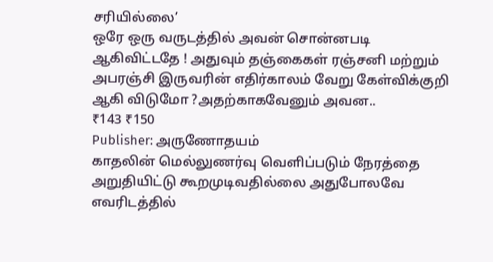சரியில்லை’
ஒரே ஒரு வருடத்தில் அவன் சொன்னபடி ஆகிவிட்டதே ! அதுவும் தஞ்கைகள் ரஞ்சனி மற்றும் அபரஞ்சி இருவரின் எதிர்காலம் வேறு கேள்விக்குறி ஆகி விடுமோ ?அதற்காகவேனும் அவன..
₹143 ₹150
Publisher: அருணோதயம்
காதலின் மெல்லுணர்வு வெளிப்படும் நேரத்தை அறுதியிட்டு கூறமுடிவதில்லை அதுபோலவே எவரிடத்தில்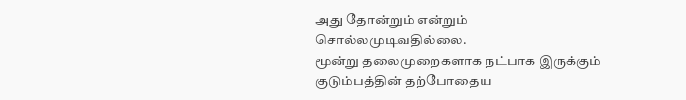அது தோன்றும் என்றும் சொல்லமுடிவதில்லை.
மூன்று தலைமுறைகளாக நட்பாக இருக்கும் குடும்பத்தின் தற்போதைய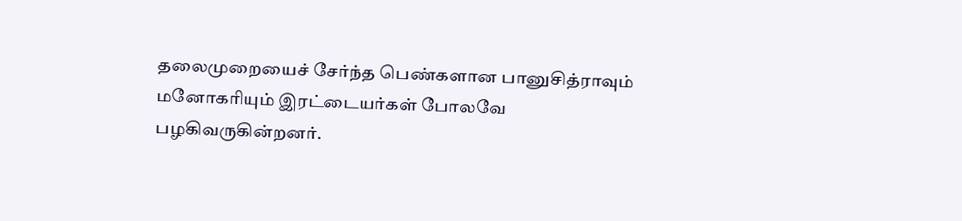தலைமுறையைச் சேர்ந்த பெண்களான பானுசித்ராவும் மனோகரியும் இரட்டையர்கள் போலவே பழகிவருகின்றனர்.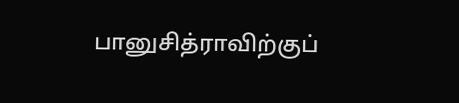பானுசித்ராவிற்குப்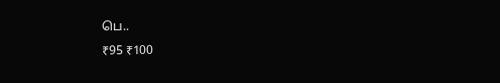பெ..
₹95 ₹100